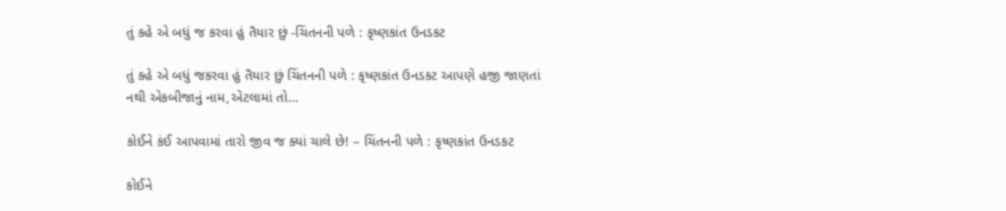તું કહે એ બધું જ કરવા હું તૈયાર છું -ચિંતનની પળે : કૃષ્ણકાંત ઉનડકટ

તું કહે એ બધું જકરવા હું તૈયાર છું ચિંતનની પળે : કૃષ્ણકાંત ઉનડકટ આપણે હજી જાણતાં નથી એકબીજાનું નામ,એટલામાં તો…

કોઈને કંઈ આપવામાં તારો જીવ જ ક્યાં ચાલે છે! – ચિંતનની પળે : કૃષ્ણકાંત ઉનડકટ

કોઈને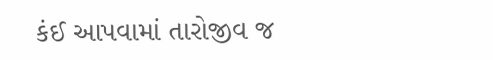કંઈ આપવામાં તારોજીવ જ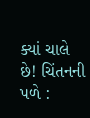ક્યાં ચાલે છે! ચિંતનની પળે :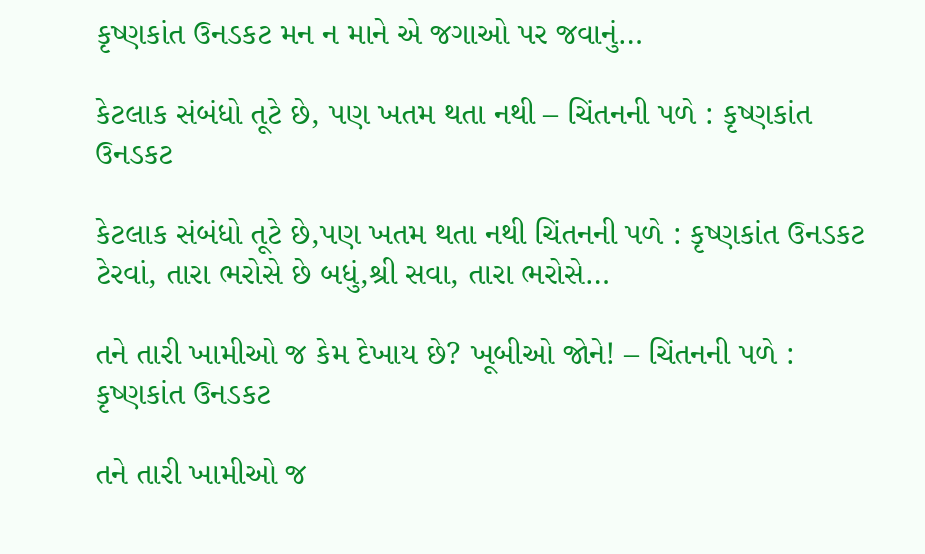કૃષ્ણકાંત ઉનડકટ મન ન માને એ જગાઓ પર જવાનું…

કેટલાક સંબંધો તૂટે છે, પણ ખતમ થતા નથી – ચિંતનની પળે : કૃષ્ણકાંત ઉનડકટ

કેટલાક સંબંધો તૂટે છે,પણ ખતમ થતા નથી ચિંતનની પળે : કૃષ્ણકાંત ઉનડકટ ટેરવાં, તારા ભરોસે છે બધું,શ્રી સવા, તારા ભરોસે…

તને તારી ખામીઓ જ કેમ દેખાય છે? ખૂબીઓ જોને! – ચિંતનની પળે : કૃષ્ણકાંત ઉનડકટ

તને તારી ખામીઓ જ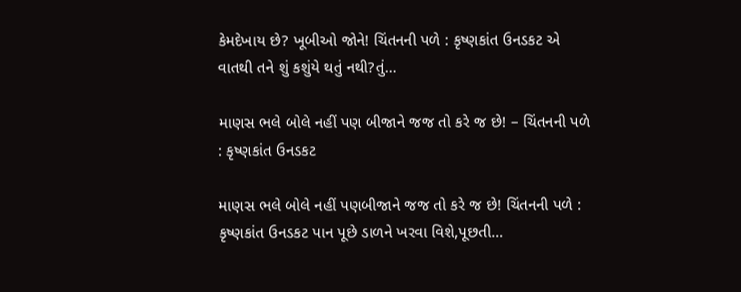કેમદેખાય છે? ખૂબીઓ જોને! ચિંતનની પળે : કૃષ્ણકાંત ઉનડકટ એ વાતથી તને શું કશુંયે થતું નથી?તું…

માણસ ભલે બોલે નહીં પણ બીજાને જજ તો કરે જ છે! – ચિંતનની પળે : કૃષ્ણકાંત ઉનડકટ

માણસ ભલે બોલે નહીં પણબીજાને જજ તો કરે જ છે! ચિંતનની પળે : કૃષ્ણકાંત ઉનડકટ પાન પૂછે ડાળને ખરવા વિશે,પૂછતી…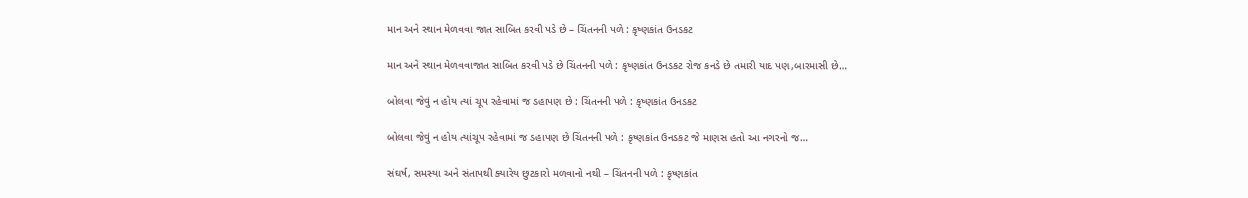માન અને સ્થાન મેળવવા જાત સાબિત કરવી પડે છે – ચિંતનની પળે : કૃષ્ણકાંત ઉનડકટ

માન અને સ્થાન મેળવવાજાત સાબિત કરવી પડે છે ચિંતનની પળે : કૃષ્ણકાંત ઉનડકટ રોજ કનડે છે તમારી યાદ પણ,બારમાસી છે…

બોલવા જેવું ન હોય ત્યાં ચૂપ રહેવામાં જ ડહાપણ છે : ચિંતનની પળે : કૃષ્ણકાંત ઉનડકટ

બોલવા જેવું ન હોય ત્યાંચૂપ રહેવામાં જ ડહાપણ છે ચિંતનની પળે : કૃષ્ણકાંત ઉનડકટ જે માણસ હતો આ નગરનો જ…

સંઘર્ષ, સમસ્યા અને સંતાપથી ક્યારેય છુટકારો મળવાનો નથી – ચિંતનની પળે : કૃષ્ણકાંત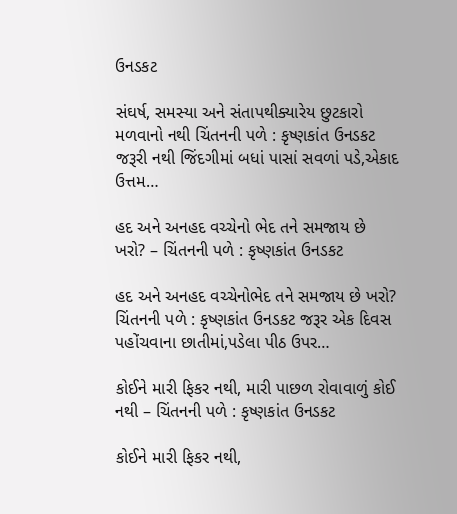ઉનડકટ

સંઘર્ષ, સમસ્યા અને સંતાપથીક્યારેય છુટકારો મળવાનો નથી ચિંતનની પળે : કૃષ્ણકાંત ઉનડકટ જરૂરી નથી જિંદગીમાં બધાં પાસાં સવળાં પડે,એકાદ ઉત્તમ…

હદ અને અનહદ વચ્ચેનો ભેદ તને સમજાય છે ખરો? – ચિંતનની પળે : કૃષ્ણકાંત ઉનડકટ

હદ અને અનહદ વચ્ચેનોભેદ તને સમજાય છે ખરો? ચિંતનની પળે : કૃષ્ણકાંત ઉનડકટ જરૂર એક દિવસ પહોંચવાના છાતીમાં,પડેલા પીઠ ઉપર…

કોઈને મારી ફિકર નથી, મારી પાછળ રોવાવાળું કોઈ નથી – ચિંતનની પળે : કૃષ્ણકાંત ઉનડકટ

કોઈને મારી ફિકર નથી,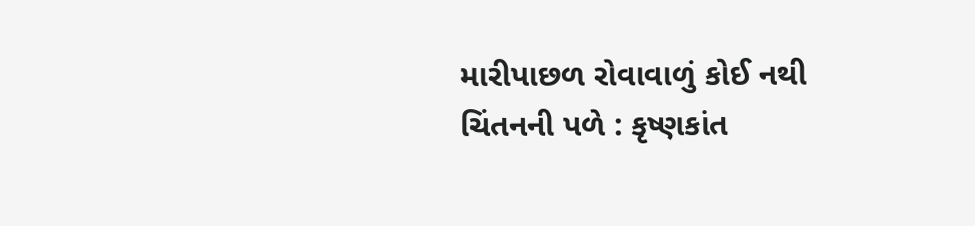મારીપાછળ રોવાવાળું કોઈ નથી ચિંતનની પળે : કૃષ્ણકાંત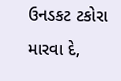ઉનડકટ ટકોરા મારવા દે,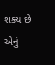શક્ય છે એનું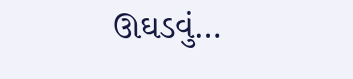ઊઘડવું…